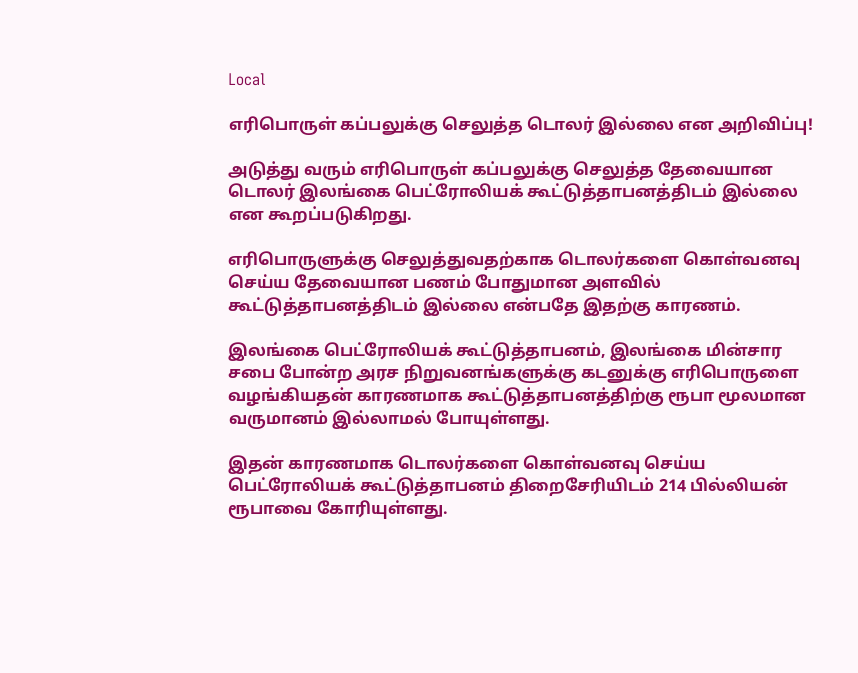Local

எரிபொருள் கப்பலுக்கு செலுத்த டொலர் இல்லை என அறிவிப்பு!

அடுத்து வரும் எரிபொருள் கப்பலுக்கு செலுத்த தேவையான டொலர் இலங்கை பெட்ரோலியக் கூட்டுத்தாபனத்திடம் இல்லை என கூறப்படுகிறது.

எரிபொருளுக்கு செலுத்துவதற்காக டொலர்களை கொள்வனவு செய்ய தேவையான பணம் போதுமான அளவில் கூட்டுத்தாபனத்திடம் இல்லை என்பதே இதற்கு காரணம்.

இலங்கை பெட்ரோலியக் கூட்டுத்தாபனம், இலங்கை மின்சார சபை போன்ற அரச நிறுவனங்களுக்கு கடனுக்கு எரிபொருளை வழங்கியதன் காரணமாக கூட்டுத்தாபனத்திற்கு ரூபா மூலமான வருமானம் இல்லாமல் போயுள்ளது.

இதன் காரணமாக டொலர்களை கொள்வனவு செய்ய பெட்ரோலியக் கூட்டுத்தாபனம் திறைசேரியிடம் 214 பில்லியன் ரூபாவை கோரியுள்ளது.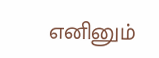எனினும்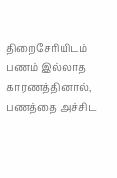திறைசேரியிடம் பணம் இல்லாத காரணத்தினால், பணத்தை அச்சிட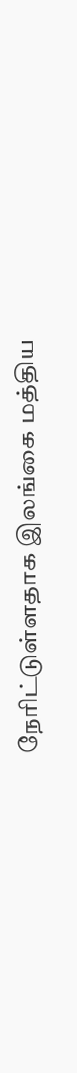நேரிட்டுள்ளதாக இலங்கை மத்திய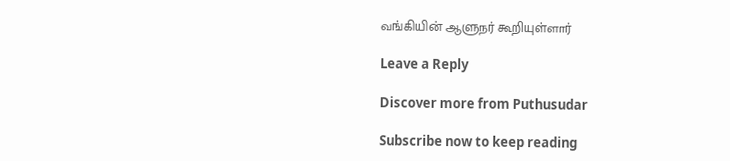வங்கியின் ஆளுநர் கூறியுள்ளார்

Leave a Reply

Discover more from Puthusudar

Subscribe now to keep reading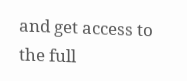and get access to the full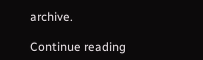archive.

Continue reading